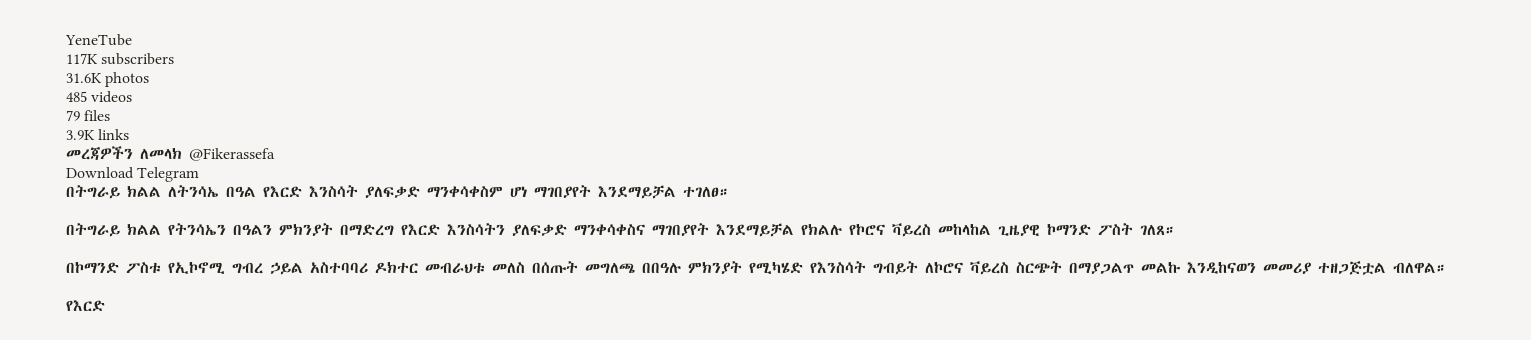YeneTube
117K subscribers
31.6K photos
485 videos
79 files
3.9K links
መረጃዎችን ለመላክ @Fikerassefa
Download Telegram
በትግራይ ክልል ለትንሳኤ በዓል የእርድ እንስሳት ያለፍቃድ ማንቀሳቀስም ሆነ ማገበያየት እንደማይቻል ተገለፀ።

በትግራይ ክልል የትንሳኤን በዓልን ምክንያት በማድረግ የእርድ እንስሳትን ያለፍቃድ ማንቀሳቀስና ማገበያየት እንደማይቻል የክልሉ የኮሮና ቫይረስ መከላከል ጊዜያዊ ኮማንድ ፖስት ገለጸ።

በኮማንድ ፖስቱ የኢኮኖሚ ግብረ ኃይል አስተባባሪ ዶክተር መብራህቱ መለስ በሰጡት መግለጫ በበዓሉ ምክንያት የሚካሄድ የእንስሳት ግብይት ለኮሮና ቫይረስ ስርጭት በማያጋልጥ መልኩ እንዲከናወን መመሪያ ተዘጋጅቷል ብለዋል።

የእርድ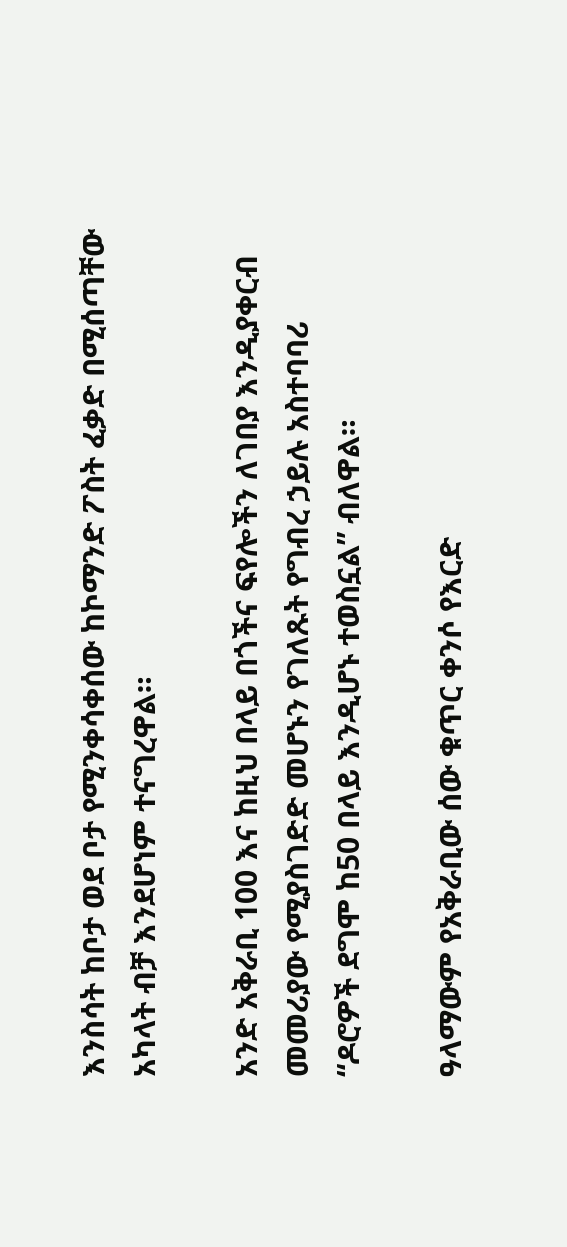እንስሳት ከቦታ ወደ ቦታ የሚንቀሳቀሰው ከኮማንድ ፖስት ፈቃድ በሚሰጣቸው አካላት ብቻ እንደሆነም ተናግረዋል።

አንድ አቅራቢ 100 እና ከዚህ በላይ በጎችና ፍየሎችን ለገበያ እንዲያቀርብ መመሪያው የሚያስገድድ መሆኑን የገለጹት የግብረ ኃይሉ አስተባባሪ “ዶሮዎች ደግሞ ከ50 በላይ እንዲሆኑ ተወስኗል” ብለዋል።

ዓላማውም የአቅራቢው ሰው ቁጥር ቀንሶ የእርድ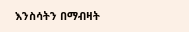እንስሳትን በማብዛት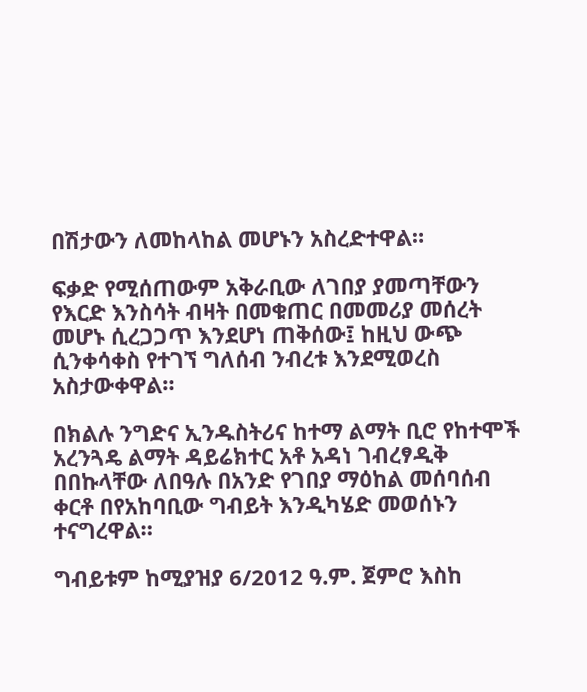በሽታውን ለመከላከል መሆኑን አስረድተዋል።

ፍቃድ የሚሰጠውም አቅራቢው ለገበያ ያመጣቸውን የእርድ እንስሳት ብዛት በመቁጠር በመመሪያ መሰረት መሆኑ ሲረጋጋጥ እንደሆነ ጠቅሰው፤ ከዚህ ውጭ ሲንቀሳቀስ የተገኘ ግለሰብ ንብረቱ እንደሚወረስ አስታውቀዋል።

በክልሉ ንግድና ኢንዱስትሪና ከተማ ልማት ቢሮ የከተሞች አረንጓዴ ልማት ዳይሬክተር አቶ አዳነ ገብረፃዲቅ በበኩላቸው ለበዓሉ በአንድ የገበያ ማዕከል መሰባሰብ ቀርቶ በየአከባቢው ግብይት እንዲካሄድ መወሰኑን ተናግረዋል።

ግብይቱም ከሚያዝያ 6/2012 ዓ.ም. ጀምሮ እስከ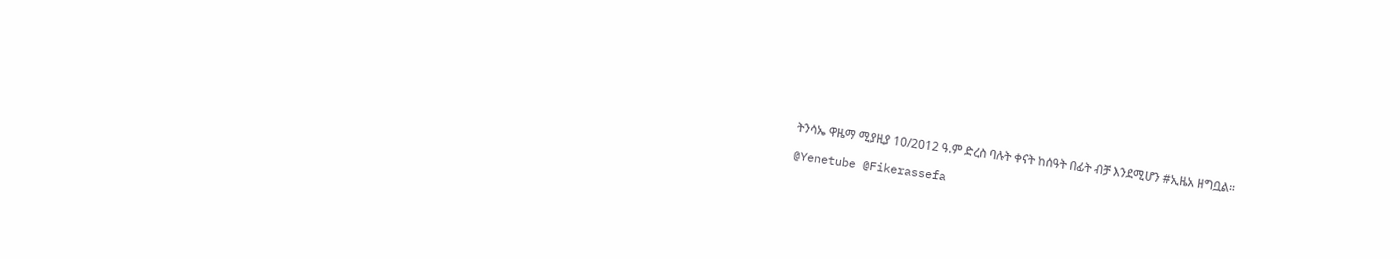ትንሳኤ ዋዜማ ሚያዚያ 10/2012 ዓ.ም ድረስ ባሉት ቀናት ከሰዓት በፊት ብቻ እንደሚሆን #ኢዜአ ዘግቧል።

@Yenetube @Fikerassefa